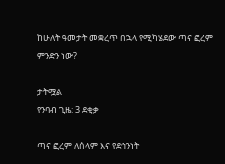ከሁለት ዓመታት መቋረጥ በኋላ የሚካሄደው ጣና ፎረም ምንድን ነው?

ታትሟል
የንባብ ጊዜ: 3 ደቂቃ

ጣና ፎረም ለሰላም እና የደኅንነት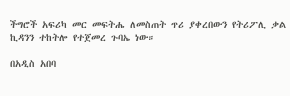ችግሮች አፍሪካ መር መፍትሔ ለመስጠት ጥሪ ያቀረበውን የትሪፖሊ ቃል ኪዳንን ተከትሎ የተጀመረ ጉባኤ ነው።

በአዲስ አበባ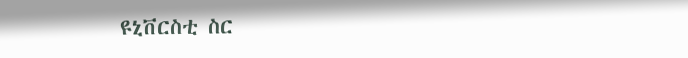ዩኒቨርስቲ ስር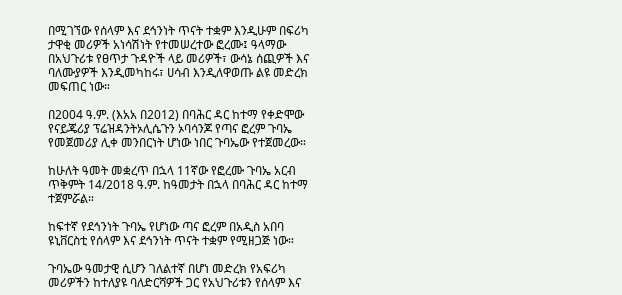በሚገኘው የሰላም እና ደኅንነት ጥናት ተቋም እንዲሁም በፍሪካ ታዋቂ መሪዎች አነሳሽነት የተመሠረተው ፎረሙ፤ ዓላማው በአህጉሪቱ የፀጥታ ጉዳዮች ላይ መሪዎች፣ ውሳኔ ሰጪዎች እና ባለሙያዎች እንዲመካከሩ፣ ሀሳብ እንዲለዋወጡ ልዩ መድረክ መፍጠር ነው።

በ2004 ዓ.ም. (እአአ በ2012) በባሕር ዳር ከተማ የቀድሞው የናይጄሪያ ፕሬዝዳንትኦሊሴጉን ኦባሳንጆ የጣና ፎረም ጉባኤ የመጀመሪያ ሊቀ መንበርነት ሆነው ነበር ጉባኤው የተጀመረው።

ከሁለት ዓመት መቋረጥ በኋላ 11ኛው የፎረሙ ጉባኤ አርብ ጥቅምት 14/2018 ዓ.ም. ከዓመታት በኋላ በባሕር ዳር ከተማ ተጀምሯል።

ከፍተኛ የደኅንነት ጉባኤ የሆነው ጣና ፎረም በአዲስ አበባ ዩኒቨርስቲ የሰላም እና ደኅንነት ጥናት ተቋም የሚዘጋጅ ነው።

ጉባኤው ዓመታዊ ሲሆን ገለልተኛ በሆነ መድረክ የአፍሪካ መሪዎችን ከተለያዩ ባለድርሻዎች ጋር የአህጉሪቱን የሰላም እና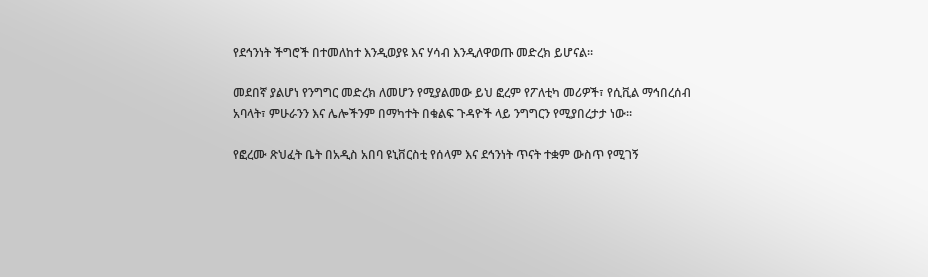የደኅንነት ችግሮች በተመለከተ እንዲወያዩ እና ሃሳብ እንዲለዋወጡ መድረክ ይሆናል።

መደበኛ ያልሆነ የንግግር መድረክ ለመሆን የሚያልመው ይህ ፎረም የፖለቲካ መሪዎች፣ የሲቪል ማኅበረሰብ አባላት፣ ምሁራንን እና ሌሎችንም በማካተት በቁልፍ ጉዳዮች ላይ ንግግርን የሚያበረታታ ነው።

የፎረሙ ጽህፈት ቤት በአዲስ አበባ ዩኒቨርስቲ የሰላም እና ደኅንነት ጥናት ተቋም ውስጥ የሚገኝ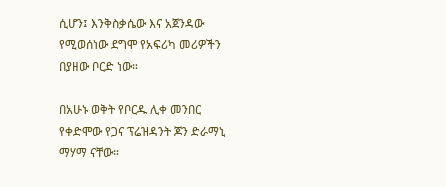ሲሆን፤ እንቅስቃሴው እና አጀንዳው የሚወሰነው ደግሞ የአፍሪካ መሪዎችን በያዘው ቦርድ ነው።

በአሁኑ ወቅት የቦርዱ ሊቀ መንበር የቀድሞው የጋና ፕሬዝዳንት ጆን ድራማኒ ማሃማ ናቸው።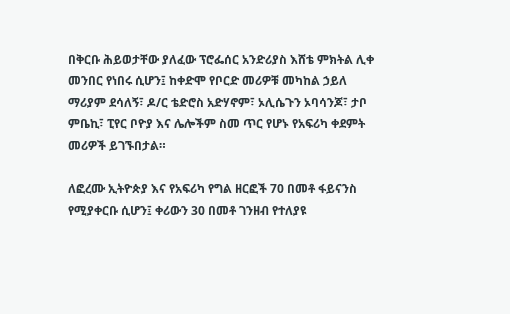በቅርቡ ሕይወታቸው ያለፈው ፕሮፌሰር አንድሪያስ እሸቴ ምክትል ሊቀ መንበር የነበሩ ሲሆን፤ ከቀድሞ የቦርድ መሪዎቹ መካከል ኃይለ ማሪያም ደሳለኝ፣ ዶ/ር ቴድሮስ አድሃኖም፣ ኦሊሴጉን ኦባሳንጆ፣ ታቦ ምቤኪ፣ ፒየር ቦዮያ እና ሌሎችም ስመ ጥር የሆኑ የአፍሪካ ቀደምት መሪዎች ይገኙበታል።

ለፎረሙ ኢትዮጵያ እና የአፍሪካ የግል ዘርፎች 70 በመቶ ፋይናንስ የሚያቀርቡ ሲሆን፤ ቀሪውን 30 በመቶ ገንዘብ የተለያዩ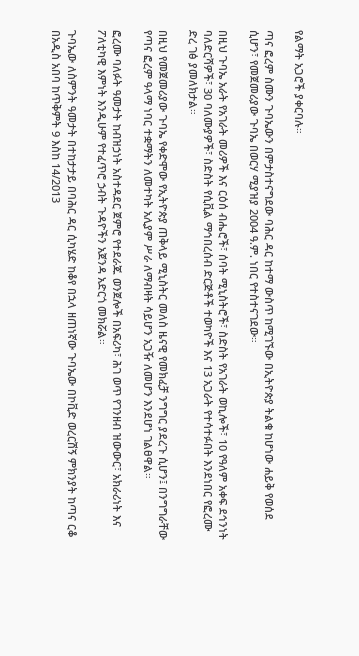የልማት አጋሮች ያቀርባሉ።

ጣና ፎረም ስሙን ጉባኤውን በምታስተናግደው ባሕር ዳር ከተማ ውስጥ ከሚገኙው በኢትዮጵያ ትልቁ ከሆነው ሐይቅ የወሰደ ሲሆን፣ የመጀመሪያው ጉባኤ በወርሃ ሚያዝያ 2004 ዓ.ም. ነበር የተስተናገደው።

በዚህ ጉባኤ አራት የአገራት መሪዎች እና ርዕሰ ብሔሮች፣ ሰባት ሚኒስትሮች፣ ስድስት የአገራት ወኪሎች፣ 10 የዓለም አቀፍ ደኅንነት ባለድርሻዎች፣ 30 ባለሙያዎች፣ ስድስት የሲቪል ማኅበረሰብ ድርጅቶች ተወካዮች እና 13 አጋራት የተሳተፉበት እንደነበር የፎረሙ ድረ ገፅ ያመለክታል።

በዚህ የመጀመሪያው ጉባኤ የቀድሞው የኢትዮጵያ ጠቅላይ ሚኒስትር መለስ ዜናዊ የመክፈቻ ንግግር ያደረጉ ሲሆን፤ በንግግራቸው የጣና ፎረም ዓላማ ነባር ተቋማትን ለመተካት አሊያም ሥራ ለማብዛት ሳይሆን አጋዥ ለመሆን እንደሆነ ገልፀዋል።

ፎረሙ ባለፉት ዓመታት ከብዝኃነት አስተዳደር ጀምሮ የተደራጁ ወንጀሎች በአፍሪካ፣ ሕገ ወጥ የገንዘብ ዝውውር፣ አክራሪነት እና ፖለቲካዊ እምነት እንዲሁም የተፈጥሮ ኃብት ጉዳዮችን አጀንዳ አድርጎ መክሯል።

ጉባኤው ለስምንት ዓመታት በተከታታይ በባሕር ዳር ሲካሄድ ከቆየ በኋላ ዘጠነኛው ጉባኤው በኮቪድ ወረርሽኝ ምክንያት ከጣና ርቆ በአዲስ አበባ ከጥቅምት 9 እስከ 14/2013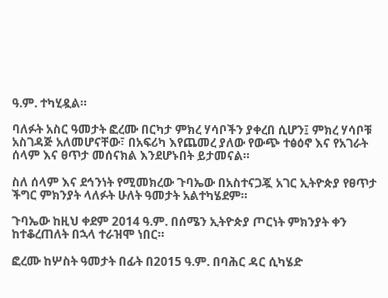ዓ.ም. ተካሂዷል።

ባለፉት አስር ዓመታት ፎረሙ በርካታ ምክረ ሃሳቦችን ያቀረበ ሲሆን፤ ምክረ ሃሳቦቹ አስገዳጅ አለመሆናቸው፣ በአፍሪካ እየጨመረ ያለው የውጭ ተፅዕኖ እና የአገራት ሰላም እና ፀጥታ መሰናክል እንደሆኑበት ይታመናል።

ስለ ሰላም እና ደኅንነት የሚመክረው ጉባኤው በአስተናጋጇ አገር ኢትዮጵያ የፀጥታ ችግር ምክንያት ላለፉት ሁለት ዓመታት አልተካሄደም።

ጉባኤው ከዚህ ቀደም 2014 ዓ.ም. በሰሜን ኢትዮጵያ ጦርነት ምክንያት ቀን ከተቆረጠለት በኋላ ተራዝሞ ነበር።

ፎረሙ ከሦስት ዓመታት በፊት በ2015 ዓ.ም. በባሕር ዳር ሲካሄድ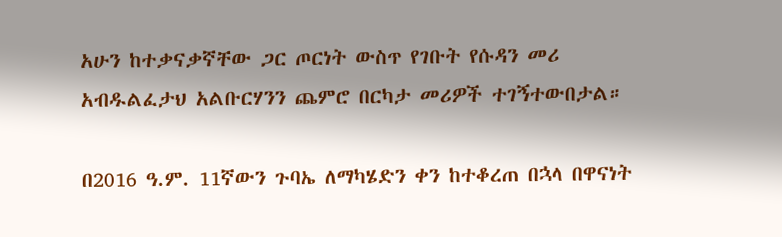አሁን ከተቃናቃኛቸው ጋር ጦርነት ውስጥ የገቡት የሱዳን መሪ አብዱልፈታህ አልቡርሃንን ጨምሮ በርካታ መሪዎች ተገኝተውበታል።

በ2016 ዓ.ም. 11ኛውን ጉባኤ ለማካሄድን ቀን ከተቆረጠ በኋላ በዋናነት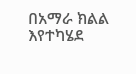በአማራ ክልል እየተካሄደ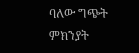ባለው ግጭት ምክንያት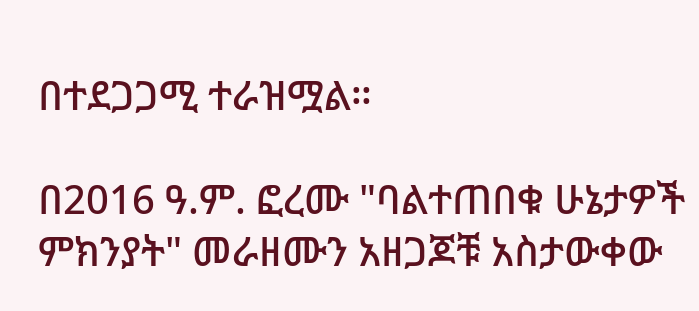በተደጋጋሚ ተራዝሟል።

በ2016 ዓ.ም. ፎረሙ "ባልተጠበቁ ሁኔታዎች ምክንያት" መራዘሙን አዘጋጆቹ አስታውቀው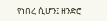የነበረ ሲሆን፤ ዘንድሮ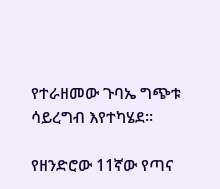የተራዘመው ጉባኤ ግጭቱ ሳይረግብ እየተካሄደ።

የዘንድሮው 11ኛው የጣና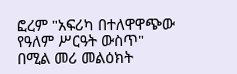ፎረም "አፍሪካ በተለዋዋጭው የዓለም ሥርዓት ውስጥ" በሚል መሪ መልዕክት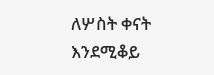ለሦስት ቀናት እንደሚቆይ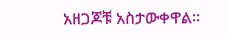አዘጋጆቹ አስታውቀዋል።